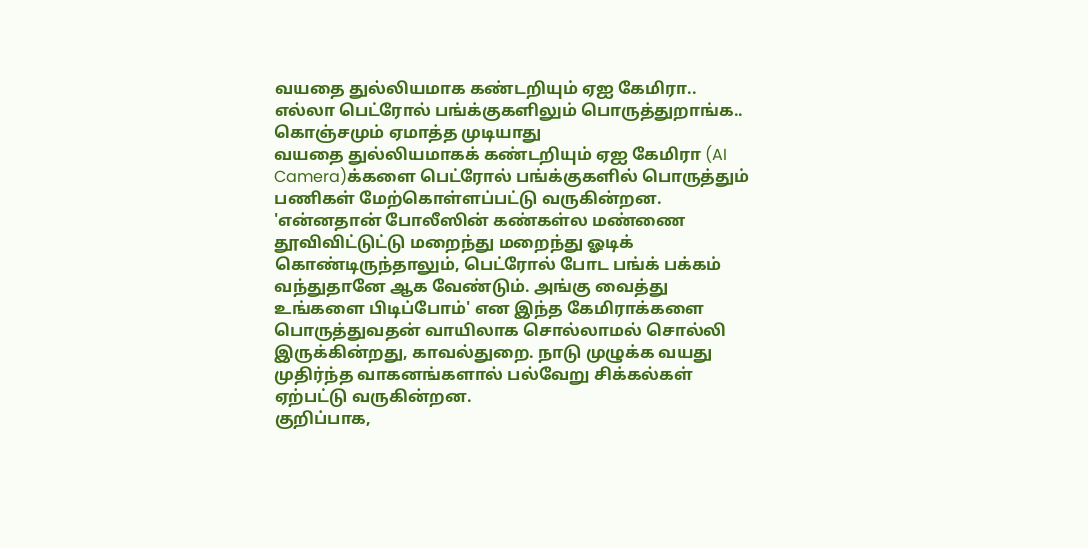வயதை துல்லியமாக கண்டறியும் ஏஐ கேமிரா.. எல்லா பெட்ரோல் பங்க்குகளிலும் பொருத்துறாங்க.. கொஞ்சமும் ஏமாத்த முடியாது
வயதை துல்லியமாகக் கண்டறியும் ஏஐ கேமிரா (AI Camera)க்களை பெட்ரோல் பங்க்குகளில் பொருத்தும் பணிகள் மேற்கொள்ளப்பட்டு வருகின்றன. 'என்னதான் போலீஸின் கண்கள்ல மண்ணை தூவிவிட்டுட்டு மறைந்து மறைந்து ஓடிக் கொண்டிருந்தாலும், பெட்ரோல் போட பங்க் பக்கம் வந்துதானே ஆக வேண்டும். அங்கு வைத்து உங்களை பிடிப்போம்' என இந்த கேமிராக்களை பொருத்துவதன் வாயிலாக சொல்லாமல் சொல்லி இருக்கின்றது, காவல்துறை. நாடு முழுக்க வயது முதிர்ந்த வாகனங்களால் பல்வேறு சிக்கல்கள் ஏற்பட்டு வருகின்றன.
குறிப்பாக,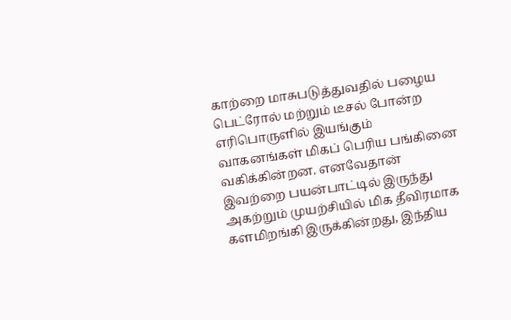காற்றை மாசுபடுத்துவதில் பழைய பெட்ரோல் மற்றும் டீசல் போன்ற எரிபொருளில் இயங்கும் வாகனங்கள் மிகப் பெரிய பங்கினை வகிக்கின்றன. எனவேதான் இவற்றை பயன்பாட்டில் இருந்து அகற்றும் முயற்சியில் மிக தீவிரமாக களமிறங்கி இருக்கின்றது, இந்திய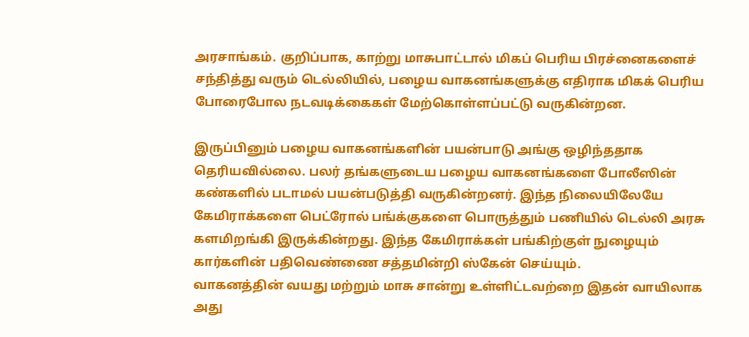அரசாங்கம். குறிப்பாக, காற்று மாசுபாட்டால் மிகப் பெரிய பிரச்னைகளைச் சந்தித்து வரும் டெல்லியில், பழைய வாகனங்களுக்கு எதிராக மிகக் பெரிய போரைபோல நடவடிக்கைகள் மேற்கொள்ளப்பட்டு வருகின்றன.

இருப்பினும் பழைய வாகனங்களின் பயன்பாடு அங்கு ஒழிந்ததாக தெரியவில்லை. பலர் தங்களுடைய பழைய வாகனங்களை போலீஸின் கண்களில் படாமல் பயன்படுத்தி வருகின்றனர். இந்த நிலையிலேயே கேமிராக்களை பெட்ரோல் பங்க்குகளை பொருத்தும் பணியில் டெல்லி அரசு களமிறங்கி இருக்கின்றது. இந்த கேமிராக்கள் பங்கிற்குள் நுழையும் கார்களின் பதிவெண்ணை சத்தமின்றி ஸ்கேன் செய்யும்.
வாகனத்தின் வயது மற்றும் மாசு சான்று உள்ளிட்டவற்றை இதன் வாயிலாக அது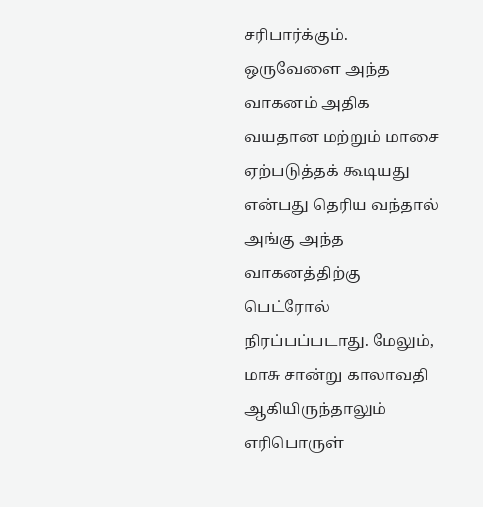சரிபார்க்கும். ஒருவேளை அந்த வாகனம் அதிக வயதான மற்றும் மாசை ஏற்படுத்தக் கூடியது என்பது தெரிய வந்தால் அங்கு அந்த வாகனத்திற்கு பெட்ரோல் நிரப்பப்படாது. மேலும், மாசு சான்று காலாவதி ஆகியிருந்தாலும் எரிபொருள்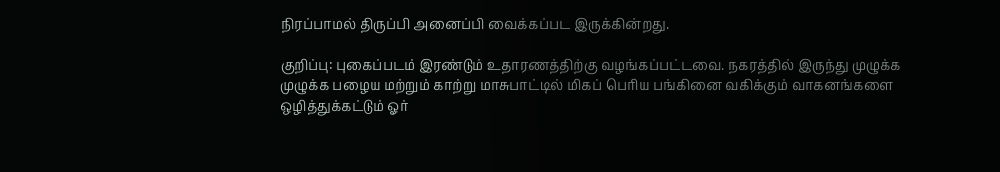நிரப்பாமல் திருப்பி அனைப்பி வைக்கப்பட இருக்கின்றது.

குறிப்பு: புகைப்படம் இரண்டும் உதாரணத்திற்கு வழங்கப்பட்டவை. நகரத்தில் இருந்து முழுக்க முழுக்க பழைய மற்றும் காற்று மாசுபாட்டில் மிகப் பெரிய பங்கினை வகிக்கும் வாகனங்களை ஒழித்துக்கட்டும் ஓர்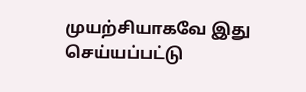முயற்சியாகவே இது செய்யப்பட்டு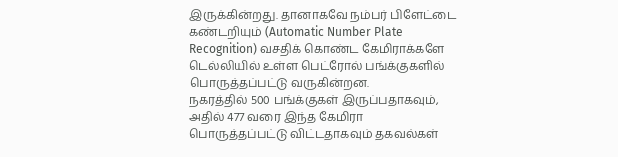இருக்கின்றது. தானாகவே நம்பர் பிளேட்டை கண்டறியும் (Automatic Number Plate Recognition) வசதிக் கொண்ட கேமிராக்களே டெல்லியில் உள்ள பெட்ரோல் பங்க்குகளில் பொருத்தப்பட்டு வருகின்றன.
நகரத்தில் 500 பங்க்குகள் இருப்பதாகவும், அதில் 477 வரை இந்த கேமிரா பொருத்தப்பட்டு விட்டதாகவும் தகவல்கள்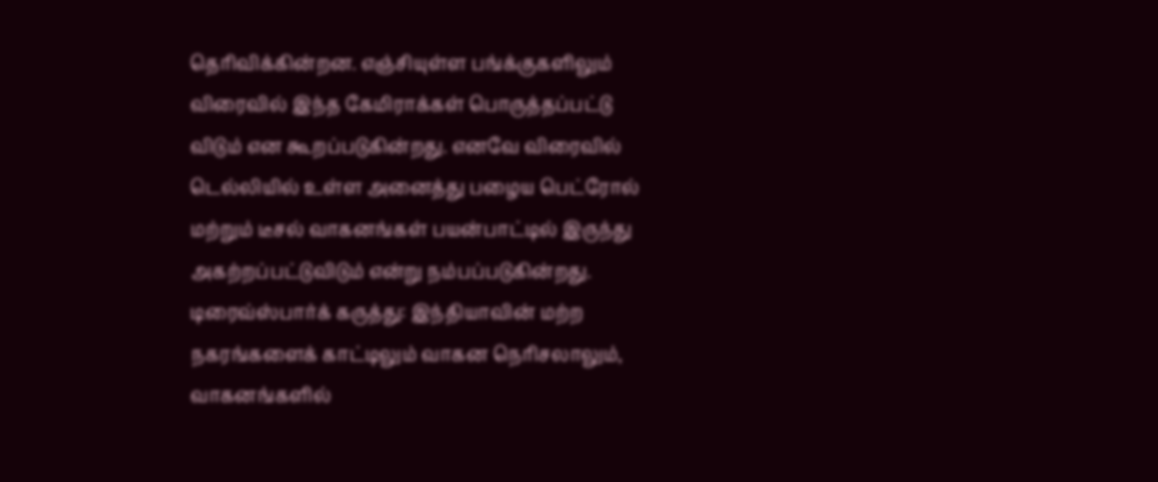தெரிவிக்கின்றன. எஞ்சியுள்ள பங்க்குகளிலும் விரைவில் இந்த கேமிராக்கள் பொருத்தப்பட்டு விடும் என கூறப்படுகின்றது. எனவே விரைவில் டெல்லியில் உள்ள அனைத்து பழைய பெட்ரோல் மற்றும் டீசல் வாகனங்கள் பயன்பாட்டில் இருந்து அகற்றப்பட்டுவிடும் என்று நம்பப்படுகின்றது.
டிரைவ்ஸ்பார்க் கருத்து: இந்தியாவின் மற்ற நகரங்களைக் காட்டிலும் வாகன நெரிசலாலும், வாகனங்களில்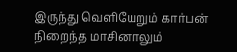இருந்து வெளியேறும் கார்பன் நிறைந்த மாசினாலும்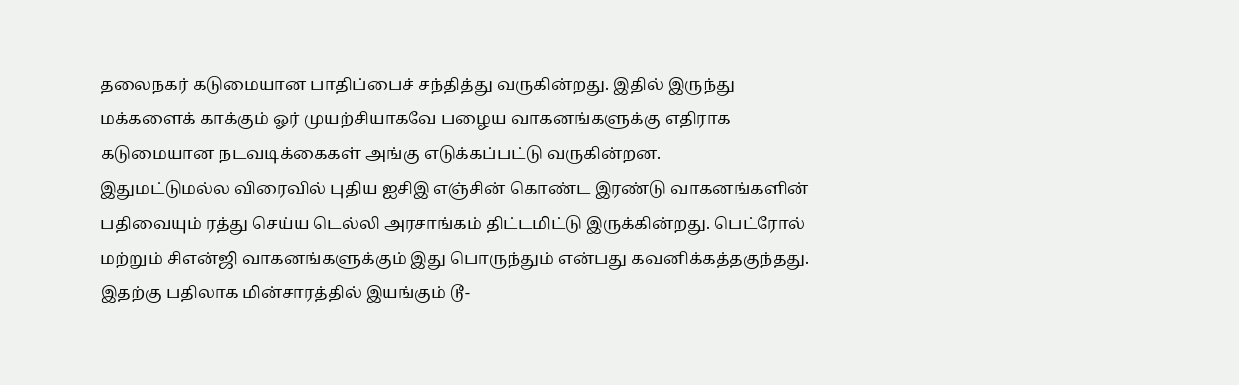தலைநகர் கடுமையான பாதிப்பைச் சந்தித்து வருகின்றது. இதில் இருந்து மக்களைக் காக்கும் ஓர் முயற்சியாகவே பழைய வாகனங்களுக்கு எதிராக கடுமையான நடவடிக்கைகள் அங்கு எடுக்கப்பட்டு வருகின்றன.
இதுமட்டுமல்ல விரைவில் புதிய ஐசிஇ எஞ்சின் கொண்ட இரண்டு வாகனங்களின் பதிவையும் ரத்து செய்ய டெல்லி அரசாங்கம் திட்டமிட்டு இருக்கின்றது. பெட்ரோல் மற்றும் சிஎன்ஜி வாகனங்களுக்கும் இது பொருந்தும் என்பது கவனிக்கத்தகுந்தது. இதற்கு பதிலாக மின்சாரத்தில் இயங்கும் டூ-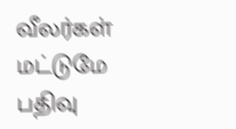வீலர்கள் மட்டுமே பதிவு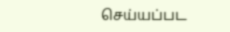செய்யப்பட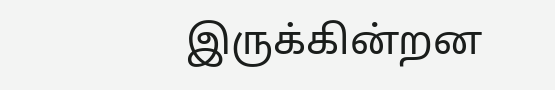இருக்கின்றன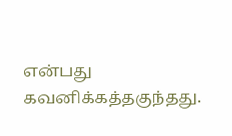என்பது கவனிக்கத்தகுந்தது.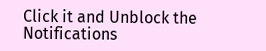Click it and Unblock the Notifications